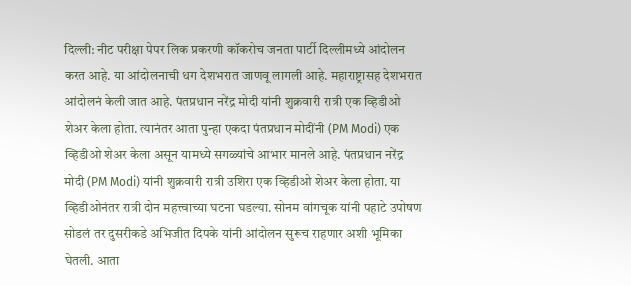दिल्ली: नीट परीक्षा पेपर लिक प्रकरणी कॉकरोच जनता पार्टी दिल्लीमध्ये आंदोलन करत आहे. या आंदोलनाची धग देशभरात जाणवू लागली आहे. महाराष्ट्रासह देशभरात आंदोलनं केली जात आहे. पंतप्रधान नरेंद्र मोदी यांनी शुक्रवारी रात्री एक व्हिडीओ शेअर केला होता. त्यानंतर आता पुन्हा एकदा पंतप्रधान मोदींनी (PM Modi) एक व्हिडीओ शेअर केला असून यामध्ये सगळ्यांचे आभार मानले आहे. पंतप्रधान नरेंद्र मोदी (PM Modi) यांनी शुक्रवारी रात्री उशिरा एक व्हिडीओ शेअर केला होता. या व्हिडीओनंतर रात्री दोन महत्त्वाच्या घटना घडल्या. सोनम वांगचूक यांनी पहाटे उपोषण सोडलं तर दुसरीकडे अभिजीत दिपके यांनी आंदोलन सुरूच राहणार अशी भूमिका घेतली. आता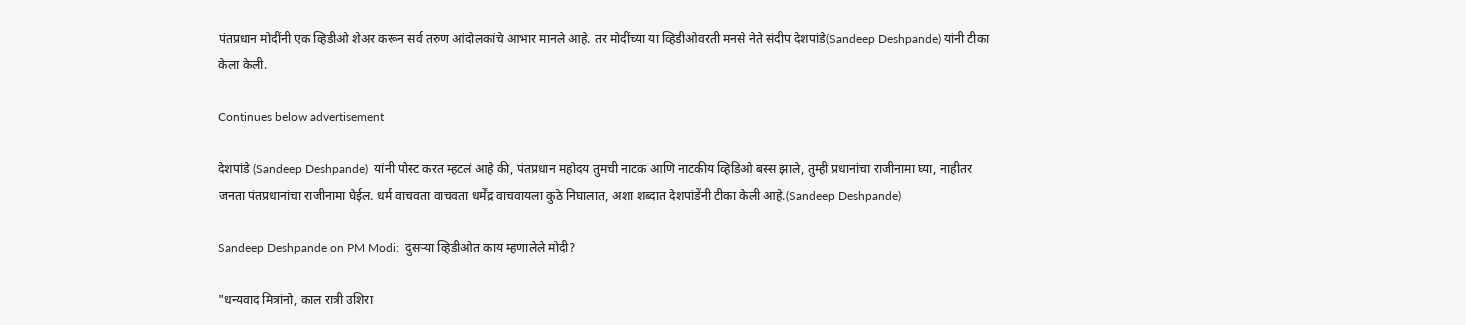पंतप्रधान मोदींनी एक व्हिडीओ शेअर करून सर्व तरुण आंदोलकांचे आभार मानले आहे. तर मोदींच्या या व्हिडीओवरती मनसे नेते संदीप देशपांडे(Sandeep Deshpande) यांनी टीका केला केली.

Continues below advertisement

देशपांडे (Sandeep Deshpande)  यांनी पोस्ट करत म्हटलं आहे की, पंतप्रधान महोदय तुमची नाटक आणि नाटकीय व्हिडिओ बस्स झाले, तुम्ही प्रधानांचा राजीनामा घ्या, नाहीतर जनता पंतप्रधानांचा राजीनामा घेईल. धर्म वाचवता वाचवता धर्मेंद्र वाचवायला कुठे निघालात, अशा शब्दात देशपांडेंनी टीका केली आहे.(Sandeep Deshpande)

Sandeep Deshpande on PM Modi:  दुसऱ्या व्हिडीओत काय म्हणालेले मोदी?

"धन्यवाद मित्रांनो, काल रात्री उशिरा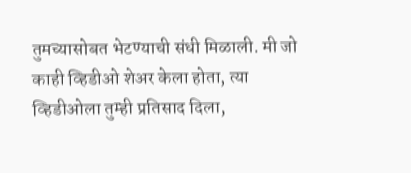तुमच्यासोबत भेटण्याची संधी मिळाली. मी जो काही व्हिडीओ शेअर केला होता, त्या व्हिडीओला तुम्ही प्रतिसाद दिला,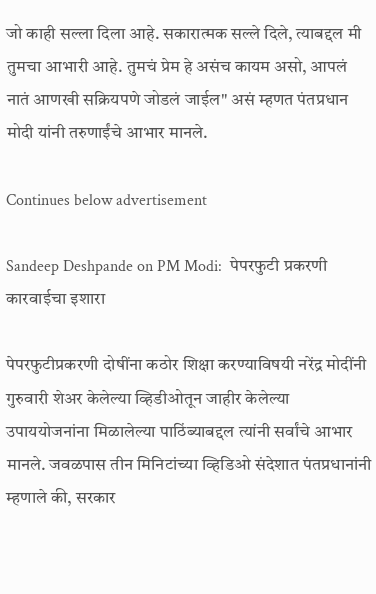जो काही सल्ला दिला आहे. सकारात्मक सल्ले दिले, त्याबद्दल मी तुमचा आभारी आहे. तुमचं प्रेम हे असंच कायम असो, आपलं नातं आणखी सक्रियपणे जोडलं जाईल" असं म्हणत पंतप्रधान मोदी यांनी तरुणाईंचे आभार मानले.

Continues below advertisement

Sandeep Deshpande on PM Modi:  पेपरफुटी प्रकरणी कारवाईचा इशारा

पेपरफुटीप्रकरणी दोषींना कठोर शिक्षा करण्याविषयी नरेंद्र मोदींनी गुरुवारी शेअर केलेल्या व्हिडीओतून जाहीर केलेल्या उपाययोजनांना मिळालेल्या पाठिंब्याबद्दल त्यांनी सर्वांचे आभार मानले. जवळपास तीन मिनिटांच्या व्हिडिओ संदेशात पंतप्रधानांनी म्हणाले की, सरकार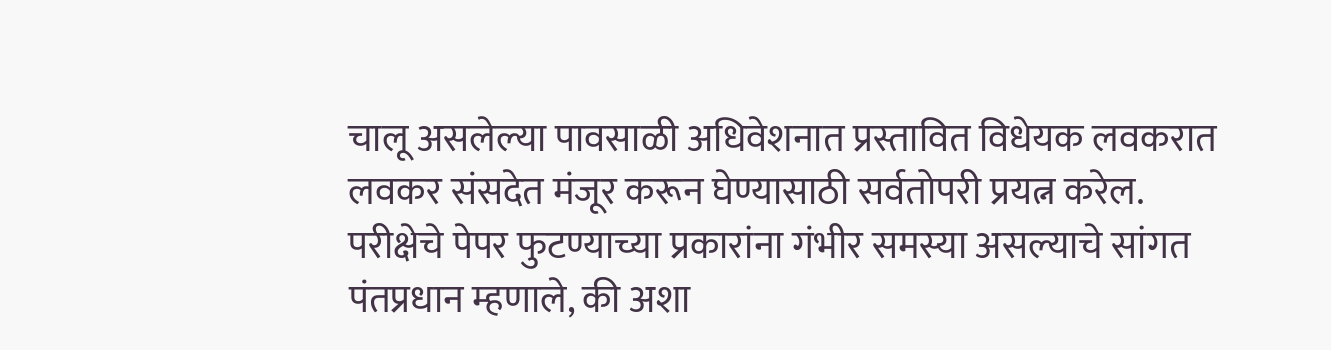चालू असलेल्या पावसाळी अधिवेशनात प्रस्तावित विधेयक लवकरात लवकर संसदेत मंजूर करून घेण्यासाठी सर्वतोपरी प्रयत्न करेल. परीक्षेचे पेपर फुटण्याच्या प्रकारांना गंभीर समस्या असल्याचे सांगत पंतप्रधान म्हणाले, की अशा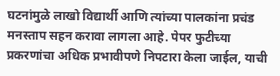घटनांमुळे लाखो विद्यार्थी आणि त्यांच्या पालकांना प्रचंड मनस्ताप सहन करावा लागला आहे. पेपर फुटीच्या प्रकरणांचा अधिक प्रभावीपणे निपटारा केला जाईल, याची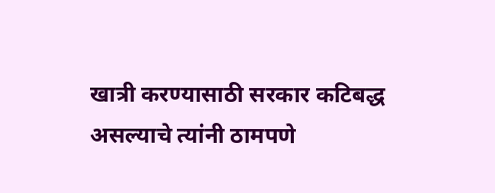खात्री करण्यासाठी सरकार कटिबद्ध असल्याचे त्यांनी ठामपणे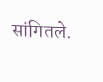सांगितले.